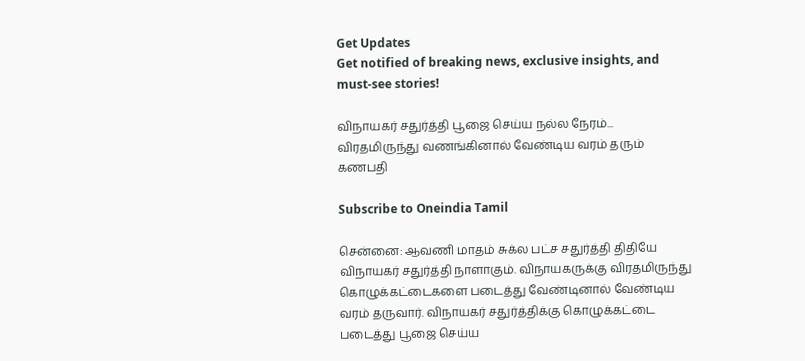Get Updates
Get notified of breaking news, exclusive insights, and must-see stories!

விநாயகர் சதுர்த்தி பூஜை செய்ய நல்ல நேரம்... விரதமிருந்து வணங்கினால் வேண்டிய வரம் தரும் கணபதி

Subscribe to Oneindia Tamil

சென்னை: ஆவணி மாதம் சுக்ல பட்ச சதுர்த்தி திதியே விநாயகர் சதுர்த்தி நாளாகும். விநாயகருக்கு விரதமிருந்து கொழுக்கட்டைகளை படைத்து வேண்டினால் வேண்டிய வரம் தருவார். விநாயகர் சதுர்த்திக்கு கொழுக்கட்டை படைத்து பூஜை செய்ய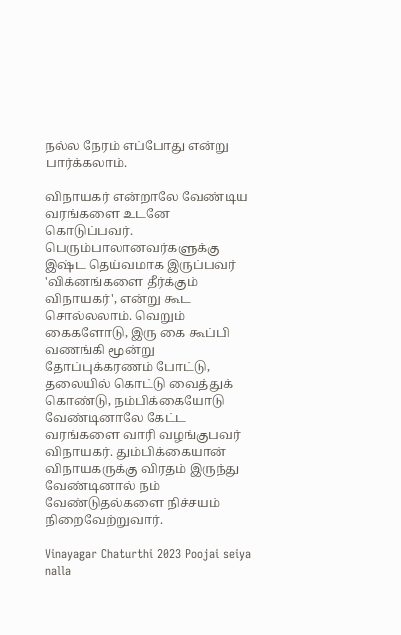நல்ல நேரம் எப்போது என்று பார்க்கலாம்.

விநாயகர் என்றாலே வேண்டிய வரங்களை உடனே கொடுப்பவர். பெரும்பாலானவர்களுக்கு இஷ்ட தெய்வமாக இருப்பவர் 'விக்னங்களை தீர்க்கும் விநாயகர்', என்று கூட சொல்லலாம். வெறும் கைகளோடு, இரு கை கூப்பி வணங்கி மூன்று தோப்புக்கரணம் போட்டு, தலையில் கொட்டு வைத்துக் கொண்டு, நம்பிக்கையோடு வேண்டினாலே கேட்ட வரங்களை வாரி வழங்குபவர் விநாயகர். தும்பிக்கையான் விநாயகருக்கு விரதம் இருந்து வேண்டினால் நம் வேண்டுதல்களை நிச்சயம் நிறைவேற்றுவார்.

Vinayagar Chaturthi 2023 Poojai seiya nalla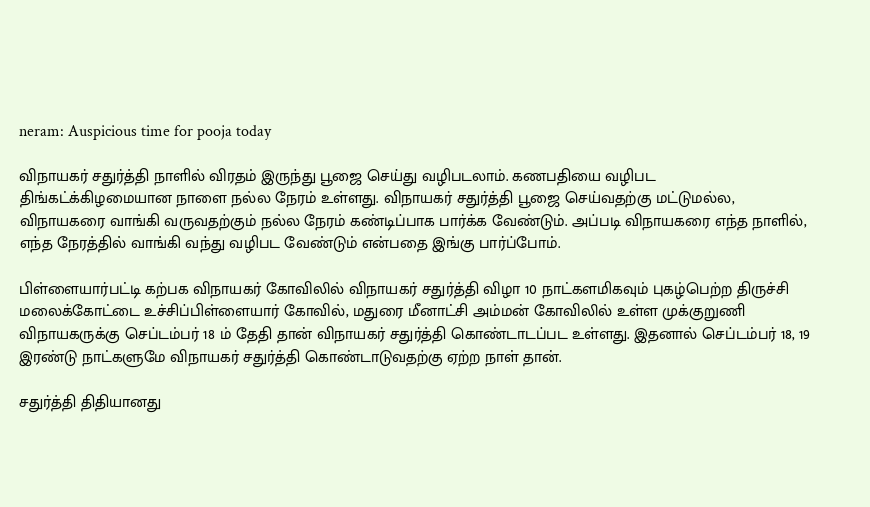neram: Auspicious time for pooja today

விநாயகர் சதுர்த்தி நாளில் விரதம் இருந்து பூஜை செய்து வழிபடலாம். கணபதியை வழிபட திங்கட்க்கிழமையான நாளை நல்ல நேரம் உள்ளது. விநாயகர் சதுர்த்தி பூஜை செய்வதற்கு மட்டுமல்ல, விநாயகரை வாங்கி வருவதற்கும் நல்ல நேரம் கண்டிப்பாக பார்க்க வேண்டும். அப்படி விநாயகரை எந்த நாளில், எந்த நேரத்தில் வாங்கி வந்து வழிபட வேண்டும் என்பதை இங்கு பார்ப்போம்.

பிள்ளையார்பட்டி கற்பக விநாயகர் கோவிலில் விநாயகர் சதுர்த்தி விழா 10 நாட்களமிகவும் புகழ்பெற்ற திருச்சி மலைக்கோட்டை உச்சிப்பிள்ளையார் கோவில், மதுரை மீனாட்சி அம்மன் கோவிலில் உள்ள முக்குறுணி விநாயகருக்கு செப்டம்பர் 18 ம் தேதி தான் விநாயகர் சதுர்த்தி கொண்டாடப்பட உள்ளது. இதனால் செப்டம்பர் 18, 19 இரண்டு நாட்களுமே விநாயகர் சதுர்த்தி கொண்டாடுவதற்கு ஏற்ற நாள் தான்.

சதுர்த்தி திதியானது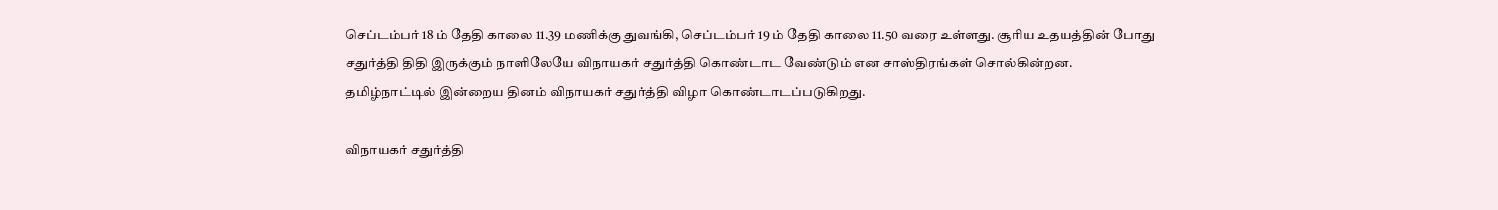செப்டம்பர் 18 ம் தேதி காலை 11.39 மணிக்கு துவங்கி, செப்டம்பர் 19 ம் தேதி காலை 11.50 வரை உள்ளது. சூரிய உதயத்தின் போது சதுர்த்தி திதி இருக்கும் நாளிலேயே விநாயகர் சதுர்த்தி கொண்டாட வேண்டும் என சாஸ்திரங்கள் சொல்கின்றன. தமிழ்நாட்டில் இன்றைய தினம் விநாயகர் சதுர்த்தி விழா கொண்டாடப்படுகிறது.

விநாயகர் சதுர்த்தி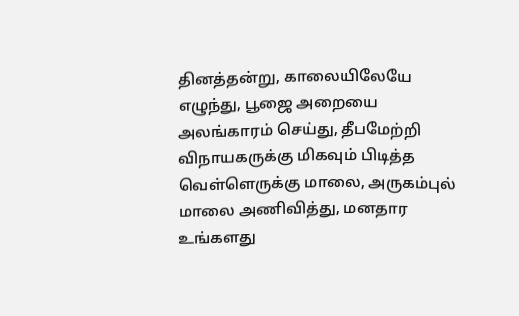தினத்தன்று, காலையிலேயே எழுந்து, பூஜை அறையை அலங்காரம் செய்து, தீபமேற்றி விநாயகருக்கு மிகவும் பிடித்த வெள்ளெருக்கு மாலை, அருகம்புல் மாலை அணிவித்து, மனதார உங்களது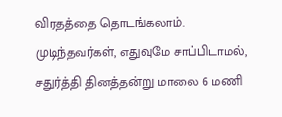விரதத்தை தொடங்கலாம். முடிந்தவர்கள், எதுவுமே சாப்பிடாமல், சதுர்த்தி தினத்தன்று மாலை 6 மணி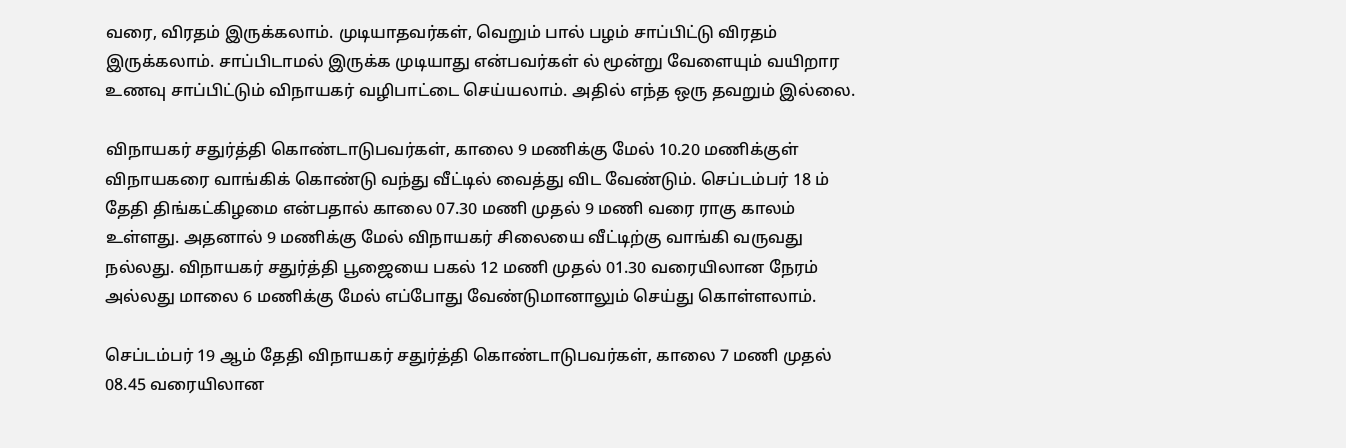வரை, விரதம் இருக்கலாம். முடியாதவர்கள், வெறும் பால் பழம் சாப்பிட்டு விரதம் இருக்கலாம். சாப்பிடாமல் இருக்க முடியாது என்பவர்கள் ல் மூன்று வேளையும் வயிறார உணவு சாப்பிட்டும் விநாயகர் வழிபாட்டை செய்யலாம். அதில் எந்த ஒரு தவறும் இல்லை.

விநாயகர் சதுர்த்தி கொண்டாடுபவர்கள், காலை 9 மணிக்கு மேல் 10.20 மணிக்குள் விநாயகரை வாங்கிக் கொண்டு வந்து வீட்டில் வைத்து விட வேண்டும். செப்டம்பர் 18 ம் தேதி திங்கட்கிழமை என்பதால் காலை 07.30 மணி முதல் 9 மணி வரை ராகு காலம் உள்ளது. அதனால் 9 மணிக்கு மேல் விநாயகர் சிலையை வீட்டிற்கு வாங்கி வருவது நல்லது. விநாயகர் சதுர்த்தி பூஜையை பகல் 12 மணி முதல் 01.30 வரையிலான நேரம் அல்லது மாலை 6 மணிக்கு மேல் எப்போது வேண்டுமானாலும் செய்து கொள்ளலாம்.

செப்டம்பர் 19 ஆம் தேதி விநாயகர் சதுர்த்தி கொண்டாடுபவர்கள், காலை 7 மணி முதல் 08.45 வரையிலான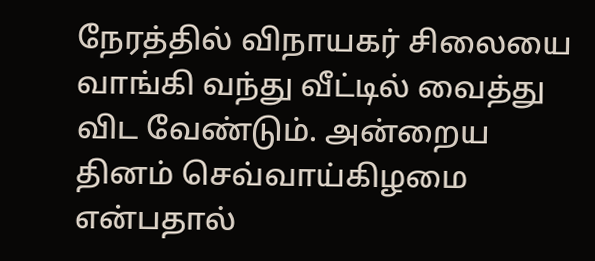நேரத்தில் விநாயகர் சிலையை வாங்கி வந்து வீட்டில் வைத்து விட வேண்டும். அன்றைய தினம் செவ்வாய்கிழமை என்பதால்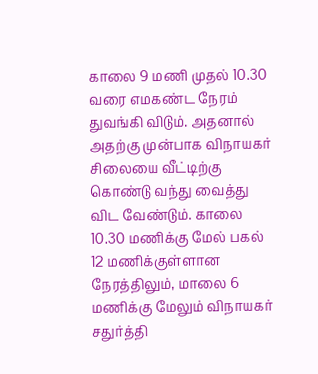காலை 9 மணி முதல் 10.30 வரை எமகண்ட நேரம் துவங்கி விடும். அதனால் அதற்கு முன்பாக விநாயகர் சிலையை வீட்டிற்கு கொண்டு வந்து வைத்து விட வேண்டும். காலை 10.30 மணிக்கு மேல் பகல் 12 மணிக்குள்ளான நேரத்திலும், மாலை 6 மணிக்கு மேலும் விநாயகர் சதுர்த்தி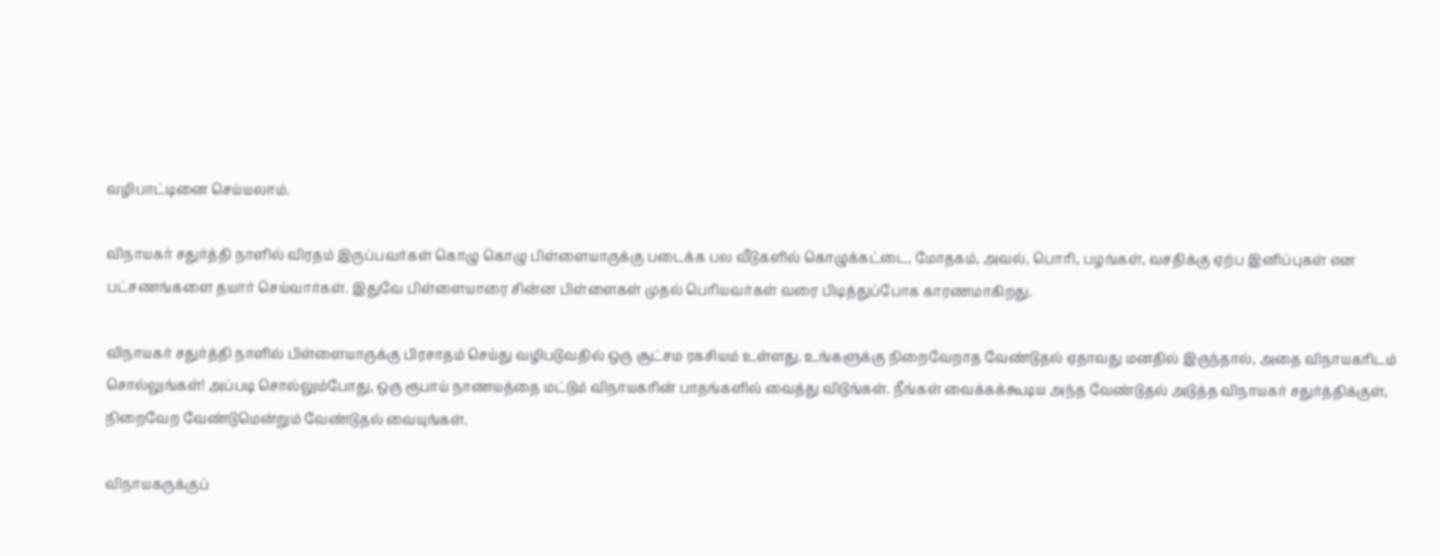வழிபாட்டினை செய்யலாம்.

விநாயகர் சதுர்த்தி நாளில் விரதம் இருப்பவர்கள் கொழு கொழு பிள்ளையாருக்கு படைக்க பல வீடுகளில் கொழுக்கட்டை, மோதகம், அவல், பொரி, பழங்கள், வசதிக்கு ஏற்ப இனிப்புகள் என பட்சணங்களை தயார் செய்வார்கள். இதுவே பிள்ளையாரை சின்ன பிள்ளைகள் முதல் பெரியவர்கள் வரை பிடித்துப்போக காரணமாகிறது.

விநாயகர் சதுர்த்தி நாளில் பிள்ளையாருக்கு பிரசாதம் செய்து வழிபடுவதில் ஒரு சூட்சம ரகசியம் உள்ளது. உங்களுக்கு நிறைவேறாத வேண்டுதல் ஏதாவது மனதில் இருந்தால், அதை விநாயகரிடம் சொல்லுங்கள்! அப்படி சொல்லும்போது, ஒரு ரூபாய் நாணயத்தை மட்டும் விநாயகரின் பாதங்களில் வைத்து விடுங்கள். நீங்கள் வைக்கக்கூடிய அந்த வேண்டுதல் அடுத்த விநாயகர் சதுர்த்திக்குள், நிறைவேற வேண்டுமென்றும் வேண்டுதல் வையுங்கள்.

விநாயகருக்குப்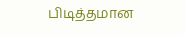பிடித்தமான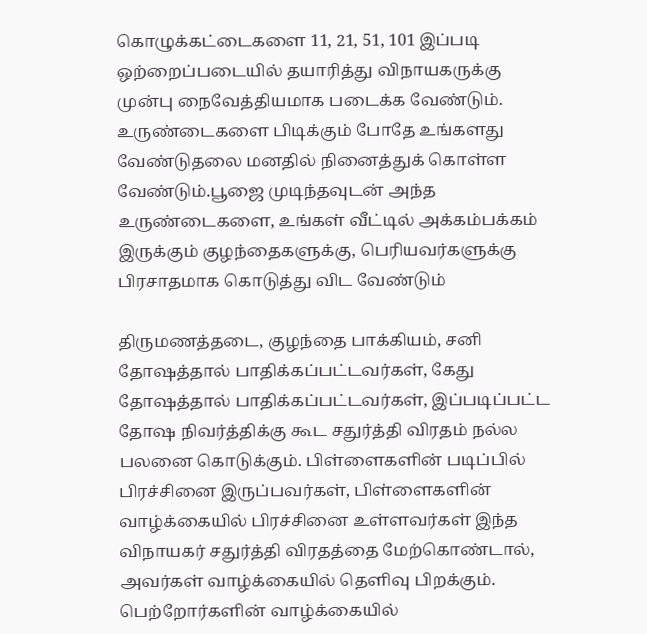கொழுக்கட்டைகளை 11, 21, 51, 101 இப்படி ஒற்றைப்படையில் தயாரித்து விநாயகருக்கு முன்பு நைவேத்தியமாக படைக்க வேண்டும். உருண்டைகளை பிடிக்கும் போதே உங்களது வேண்டுதலை மனதில் நினைத்துக் கொள்ள வேண்டும்.பூஜை முடிந்தவுடன் அந்த உருண்டைகளை, உங்கள் வீட்டில் அக்கம்பக்கம் இருக்கும் குழந்தைகளுக்கு, பெரியவர்களுக்கு பிரசாதமாக கொடுத்து விட வேண்டும்

திருமணத்தடை, குழந்தை பாக்கியம், சனி தோஷத்தால் பாதிக்கப்பட்டவர்கள், கேது தோஷத்தால் பாதிக்கப்பட்டவர்கள், இப்படிப்பட்ட தோஷ நிவர்த்திக்கு கூட சதுர்த்தி விரதம் நல்ல பலனை கொடுக்கும். பிள்ளைகளின் படிப்பில் பிரச்சினை இருப்பவர்கள், பிள்ளைகளின் வாழ்க்கையில் பிரச்சினை உள்ளவர்கள் இந்த விநாயகர் சதுர்த்தி விரதத்தை மேற்கொண்டால், அவர்கள் வாழ்க்கையில் தெளிவு பிறக்கும். பெற்றோர்களின் வாழ்க்கையில்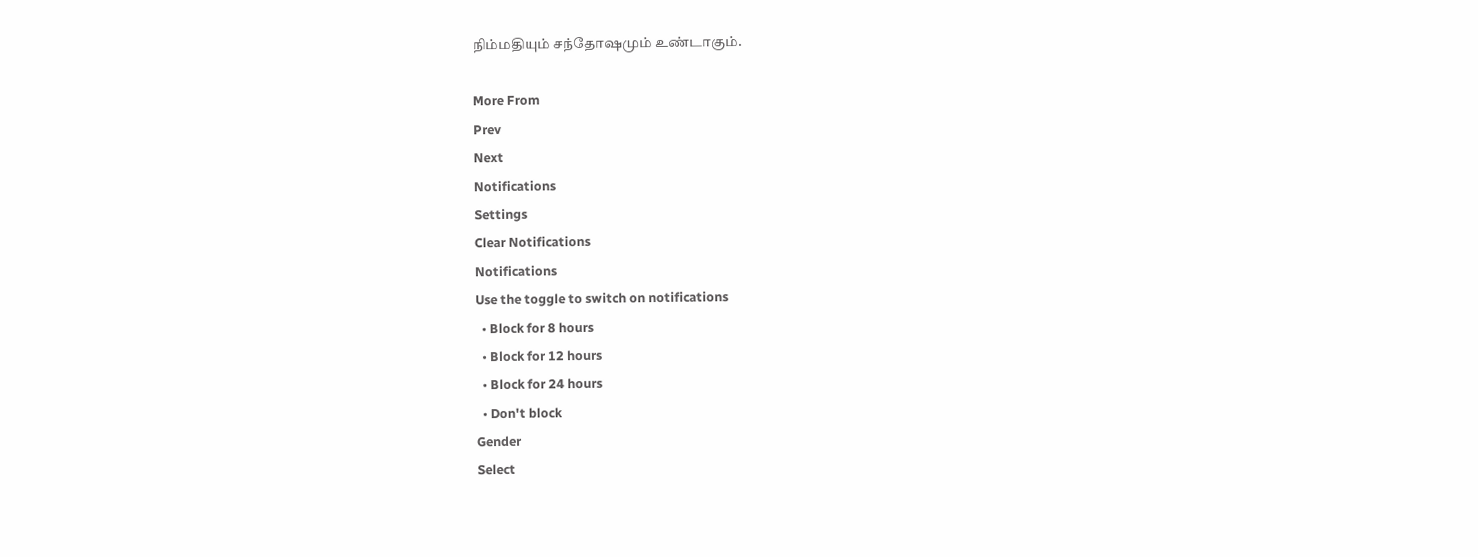நிம்மதியும் சந்தோஷமும் உண்டாகும்.

More From
Prev
Next
Notifications
Settings
Clear Notifications
Notifications
Use the toggle to switch on notifications
  • Block for 8 hours
  • Block for 12 hours
  • Block for 24 hours
  • Don't block
Gender
Select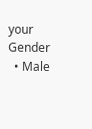your Gender
  • Male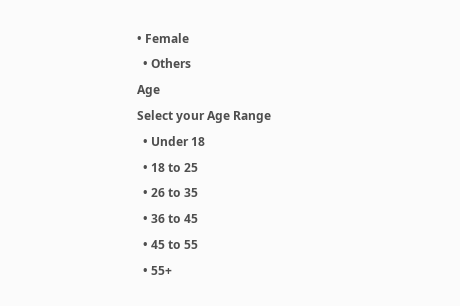• Female
  • Others
Age
Select your Age Range
  • Under 18
  • 18 to 25
  • 26 to 35
  • 36 to 45
  • 45 to 55
  • 55+